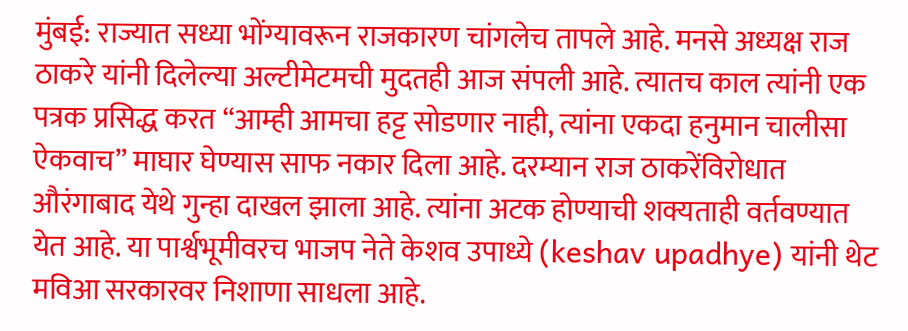मुंबई: राज्यात सध्या भोंग्यावरून राजकारण चांगलेच तापले आहे. मनसे अध्यक्ष राज ठाकरे यांनी दिलेल्या अल्टीमेटमची मुदतही आज संपली आहे. त्यातच काल त्यांनी एक पत्रक प्रसिद्ध करत “आम्ही आमचा हट्ट सोडणार नाही, त्यांना एकदा हनुमान चालीसा ऐकवाच” माघार घेण्यास साफ नकार दिला आहे. दरम्यान राज ठाकरेंविरोधात औरंगाबाद येथे गुन्हा दाखल झाला आहे. त्यांना अटक होण्याची शक्यताही वर्तवण्यात येत आहे. या पार्श्वभूमीवरच भाजप नेते केशव उपाध्ये (keshav upadhye) यांनी थेट मविआ सरकारवर निशाणा साधला आहे.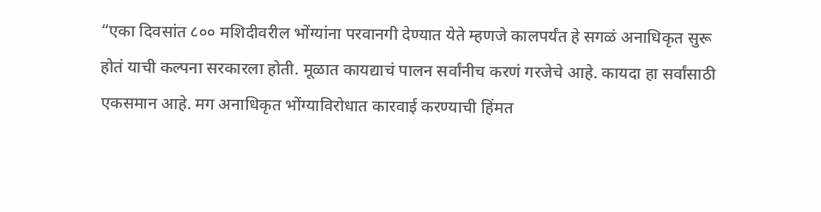“एका दिवसांत ८०० मशिदीवरील भोंग्यांना परवानगी देण्यात येते म्हणजे कालपर्यंत हे सगळं अनाधिकृत सुरू होतं याची कल्पना सरकारला होती. मूळात कायद्याचं पालन सर्वांनीच करणं गरजेचे आहे. कायदा हा सर्वांसाठी एकसमान आहे. मग अनाधिकृत भोंग्याविरोधात कारवाई करण्याची हिंमत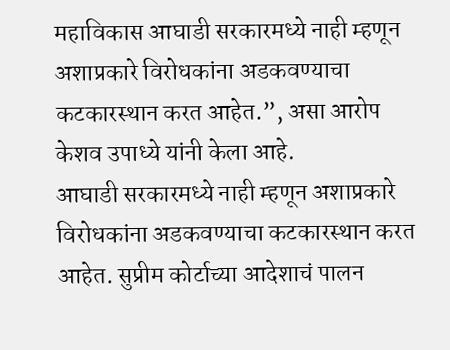महाविकास आघाडी सरकारमध्ये नाही म्हणून अशाप्रकारे विरोधकांना अडकवण्याचा कटकारस्थान करत आहेत.”, असा आरोप केशव उपाध्ये यांनी केला आहे.
आघाडी सरकारमध्ये नाही म्हणून अशाप्रकारे विरोधकांना अडकवण्याचा कटकारस्थान करत आहेत. सुप्रीम कोर्टाच्या आदेशाचं पालन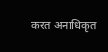करत अनाधिकृत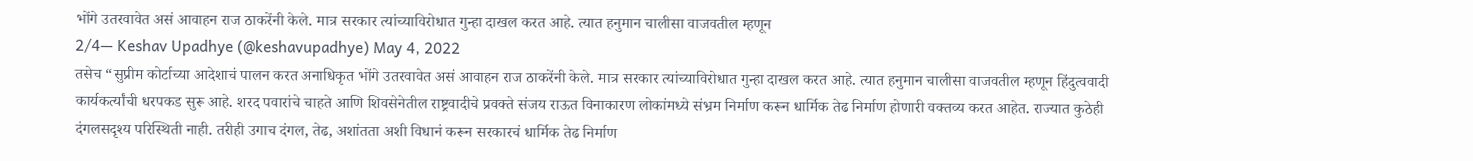भोंगे उतरवावेत असं आवाहन राज ठाकरेंनी केले. मात्र सरकार त्यांच्याविरोधात गुन्हा दाखल करत आहे. त्यात हनुमान चालीसा वाजवतील म्हणून
2/4— Keshav Upadhye (@keshavupadhye) May 4, 2022
तसेच “सुप्रीम कोर्टाच्या आदेशाचं पालन करत अनाधिकृत भोंगे उतरवावेत असं आवाहन राज ठाकरेंनी केले. मात्र सरकार त्यांच्याविरोधात गुन्हा दाखल करत आहे. त्यात हनुमान चालीसा वाजवतील म्हणून हिंदुत्ववादी कार्यकर्त्यांची धरपकड सुरू आहे. शरद पवारांचे चाहते आणि शिवसेनेतील राष्ट्रवादीचे प्रवक्ते संजय राऊत विनाकारण लोकांमध्ये संभ्रम निर्माण करून धार्मिक तेढ निर्माण होणारी वक्तव्य करत आहेत. राज्यात कुठेही दंगलसदृश्य परिस्थिती नाही. तरीही उगाच दंगल, तेढ, अशांतता अशी विधानं करून सरकारचं धार्मिक तेढ निर्माण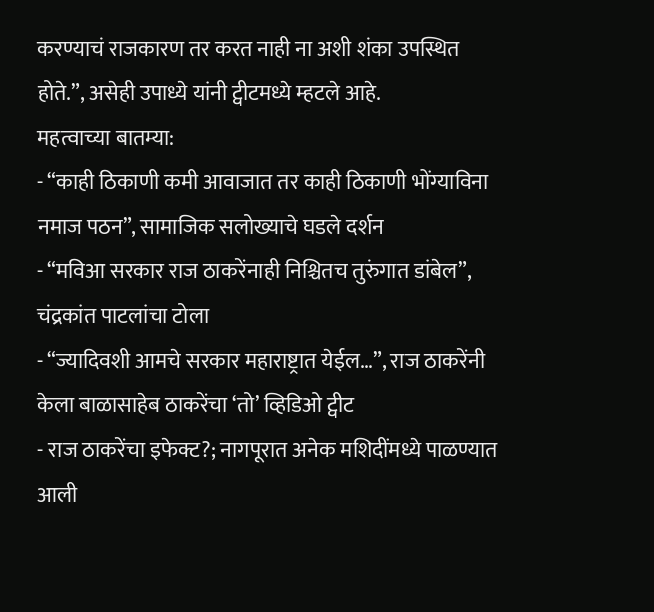करण्याचं राजकारण तर करत नाही ना अशी शंका उपस्थित होते.”, असेही उपाध्ये यांनी ट्वीटमध्ये म्हटले आहे.
महत्वाच्या बातम्या:
- “काही ठिकाणी कमी आवाजात तर काही ठिकाणी भोंग्याविना नमाज पठन”, सामाजिक सलोख्याचे घडले दर्शन
- “मविआ सरकार राज ठाकरेंनाही निश्चितच तुरुंगात डांबेल”, चंद्रकांत पाटलांचा टोला
- “ज्यादिवशी आमचे सरकार महाराष्ट्रात येईल…”, राज ठाकरेंनी केला बाळासाहेब ठाकरेंचा ‘तो’ व्हिडिओ ट्वीट
- राज ठाकरेंचा इफेक्ट?; नागपूरात अनेक मशिदींमध्ये पाळण्यात आली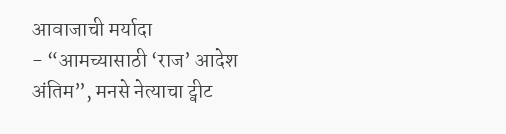आवाजाची मर्यादा
- “आमच्यासाठी ‘राज’ आदेश अंतिम”, मनसे नेत्याचा ट्वीट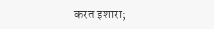करत इशारा;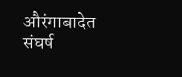औरंगाबादेत संघर्ष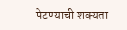पेटण्याची शक्यता